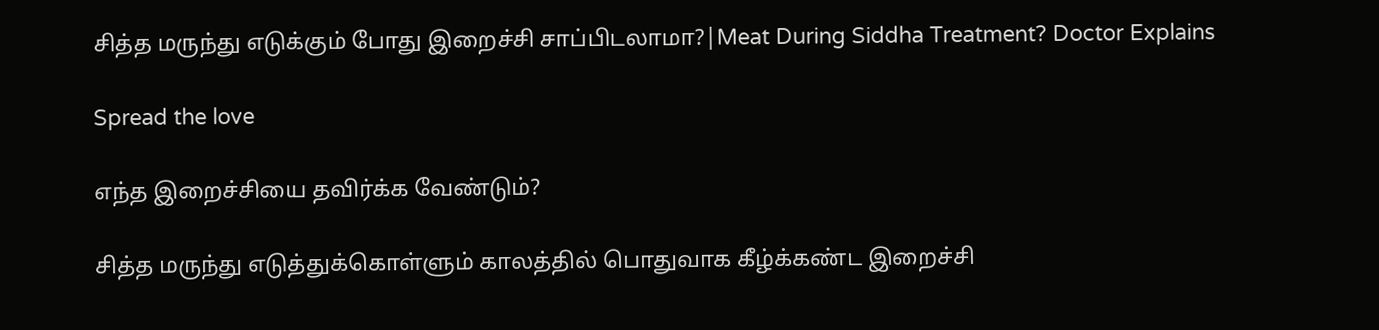சித்த மருந்து எடுக்கும் போது இறைச்சி சாப்பிடலாமா?|Meat During Siddha Treatment? Doctor Explains

Spread the love

எந்த இறைச்சியை தவிர்க்க வேண்டும்?

சித்த மருந்து எடுத்துக்கொள்ளும் காலத்தில் பொதுவாக கீழ்க்கண்ட இறைச்சி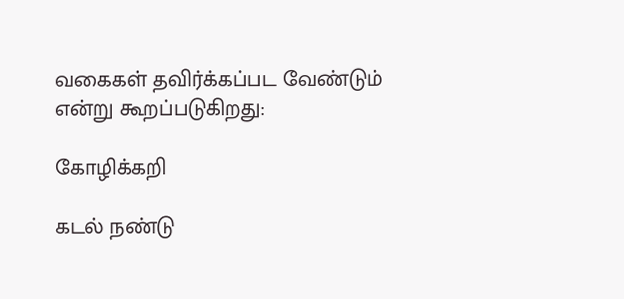வகைகள் தவிர்க்கப்பட வேண்டும் என்று கூறப்படுகிறது:

கோழிக்கறி

கடல் நண்டு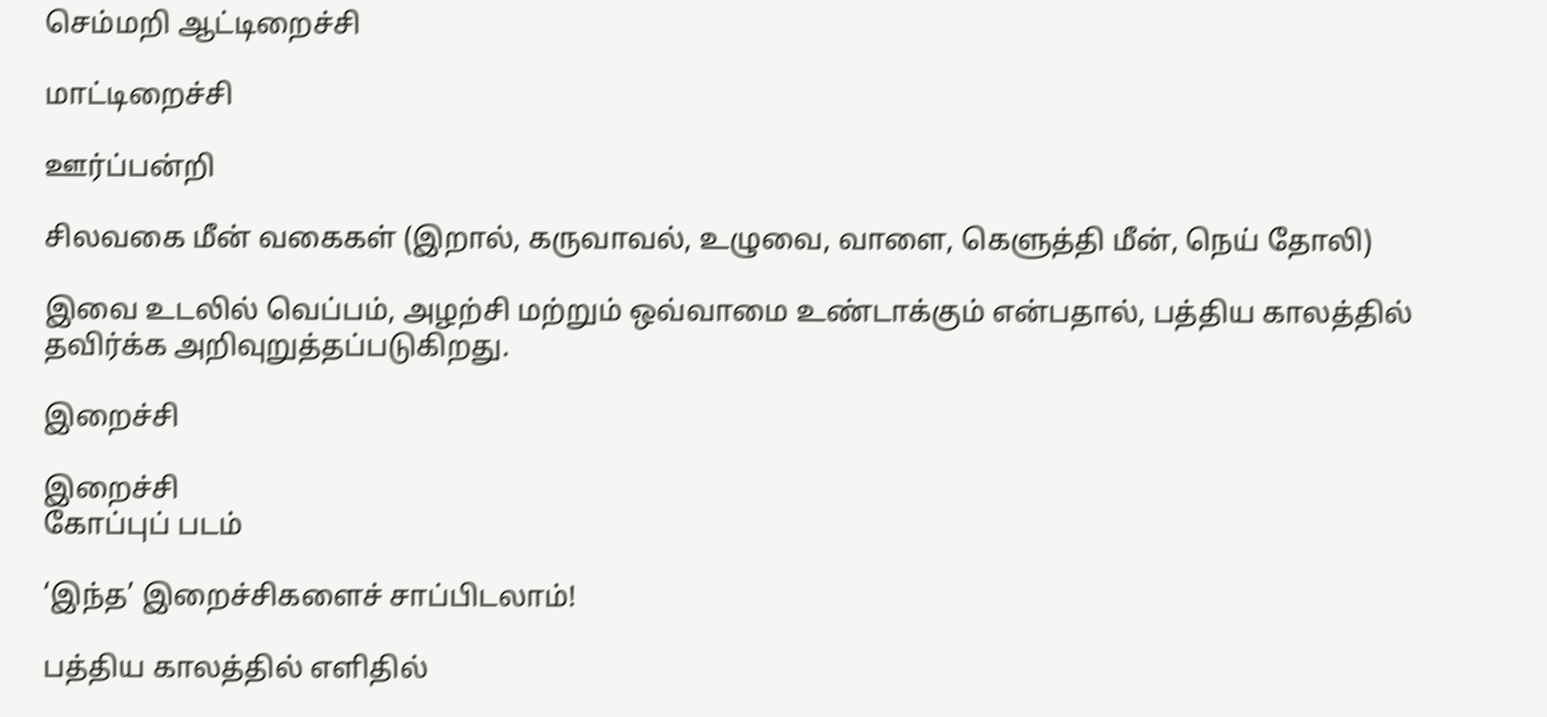செம்மறி ஆட்டிறைச்சி

மாட்டிறைச்சி

ஊர்ப்பன்றி

சிலவகை மீன் வகைகள் (இறால், கருவாவல், உழுவை, வாளை, கெளுத்தி மீன், நெய் தோலி)

இவை உடலில் வெப்பம், அழற்சி மற்றும் ஒவ்வாமை உண்டாக்கும் என்பதால், பத்திய காலத்தில் தவிர்க்க அறிவுறுத்தப்படுகிறது.

இறைச்சி

இறைச்சி
கோப்புப் படம்

‘இந்த’ இறைச்சிகளைச் சாப்பிடலாம்!

பத்திய காலத்தில் எளிதில்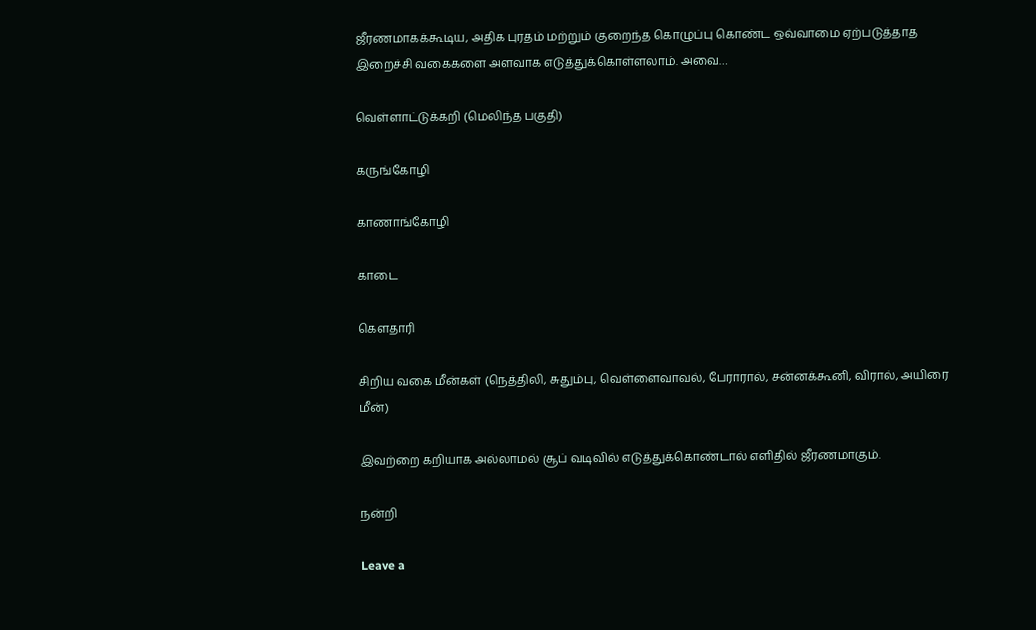ஜீரணமாகக்கூடிய, அதிக புரதம் மற்றும் குறைந்த கொழுப்பு கொண்ட ஒவ்வாமை ஏற்படுத்தாத இறைச்சி வகைகளை அளவாக எடுத்துக்கொள்ளலாம். அவை…

வெள்ளாட்டுக்கறி (மெலிந்த பகுதி)

கருங்கோழி

காணாங்கோழி

காடை

கௌதாரி

சிறிய வகை மீன்கள் (நெத்திலி, சுதும்பு, வெள்ளைவாவல், பேராரால், சன்னக்கூனி, விரால், அயிரை மீன்)

இவற்றை கறியாக அல்லாமல் சூப் வடிவில் எடுத்துக்கொண்டால் எளிதில் ஜீரணமாகும்.

நன்றி

Leave a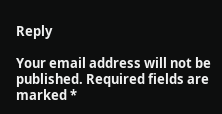Reply

Your email address will not be published. Required fields are marked *